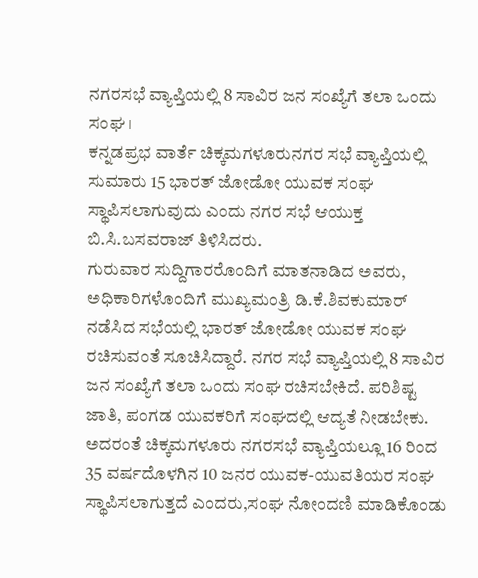ನಗರಸಭೆ ವ್ಯಾಪ್ತಿಯಲ್ಲಿ 8 ಸಾವಿರ ಜನ ಸಂಖ್ಯೆಗೆ ತಲಾ ಒಂದು ಸಂಘ ।
ಕನ್ನಡಪ್ರಭ ವಾರ್ತೆ ಚಿಕ್ಕಮಗಳೂರುನಗರ ಸಭೆ ವ್ಯಾಪ್ತಿಯಲ್ಲಿ ಸುಮಾರು 15 ಭಾರತ್ ಜೋಡೋ ಯುವಕ ಸಂಘ ಸ್ಥಾಪಿಸಲಾಗುವುದು ಎಂದು ನಗರ ಸಭೆ ಆಯುಕ್ತ ಬಿ.ಸಿ.ಬಸವರಾಜ್ ತಿಳಿಸಿದರು.
ಗುರುವಾರ ಸುದ್ದಿಗಾರರೊಂದಿಗೆ ಮಾತನಾಡಿದ ಅವರು, ಅಧಿಕಾರಿಗಳೊಂದಿಗೆ ಮುಖ್ಯಮಂತ್ರಿ ಡಿ.ಕೆ.ಶಿವಕುಮಾರ್ ನಡೆಸಿದ ಸಭೆಯಲ್ಲಿ ಭಾರತ್ ಜೋಡೋ ಯುವಕ ಸಂಘ ರಚಿಸುವಂತೆ ಸೂಚಿಸಿದ್ದಾರೆ. ನಗರ ಸಭೆ ವ್ಯಾಪ್ತಿಯಲ್ಲಿ 8 ಸಾವಿರ ಜನ ಸಂಖ್ಯೆಗೆ ತಲಾ ಒಂದು ಸಂಘ ರಚಿಸಬೇಕಿದೆ. ಪರಿಶಿಷ್ಟ ಜಾತಿ, ಪಂಗಡ ಯುವಕರಿಗೆ ಸಂಘದಲ್ಲಿ ಆದ್ಯತೆ ನೀಡಬೇಕು. ಅದರಂತೆ ಚಿಕ್ಕಮಗಳೂರು ನಗರಸಭೆ ವ್ಯಾಪ್ತಿಯಲ್ಲೂ 16 ರಿಂದ 35 ವರ್ಷದೊಳಗಿನ 10 ಜನರ ಯುವಕ-ಯುವತಿಯರ ಸಂಘ ಸ್ಥಾಪಿಸಲಾಗುತ್ತದೆ ಎಂದರು,ಸಂಘ ನೋಂದಣಿ ಮಾಡಿಕೊಂಡು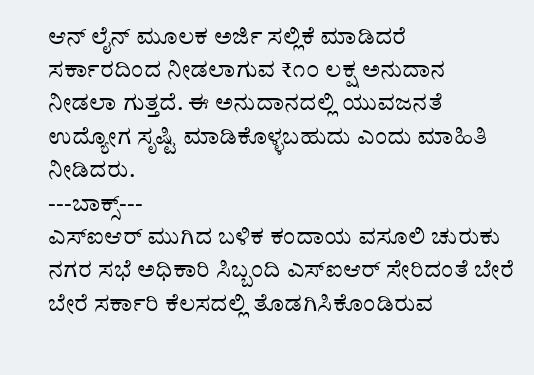ಆನ್ ಲೈನ್ ಮೂಲಕ ಅರ್ಜಿ ಸಲ್ಲಿಕೆ ಮಾಡಿದರೆ ಸರ್ಕಾರದಿಂದ ನೀಡಲಾಗುವ ₹೧೦ ಲಕ್ಷ ಅನುದಾನ ನೀಡಲಾ ಗುತ್ತದೆ. ಈ ಅನುದಾನದಲ್ಲಿ ಯುವಜನತೆ ಉದ್ಯೋಗ ಸೃಷ್ಟಿ ಮಾಡಿಕೊಳ್ಳಬಹುದು ಎಂದು ಮಾಹಿತಿ ನೀಡಿದರು.
---ಬಾಕ್ಸ್---
ಎಸ್ಐಆರ್ ಮುಗಿದ ಬಳಿಕ ಕಂದಾಯ ವಸೂಲಿ ಚುರುಕು
ನಗರ ಸಭೆ ಅಧಿಕಾರಿ ಸಿಬ್ಬಂದಿ ಎಸ್ಐಆರ್ ಸೇರಿದಂತೆ ಬೇರೆ ಬೇರೆ ಸರ್ಕಾರಿ ಕೆಲಸದಲ್ಲಿ ತೊಡಗಿಸಿಕೊಂಡಿರುವ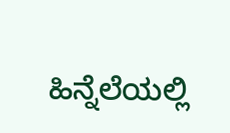ಹಿನ್ನೆಲೆಯಲ್ಲಿ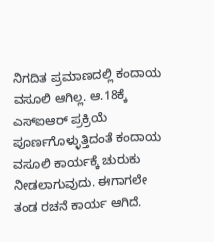ನಿಗದಿತ ಪ್ರಮಾಣದಲ್ಲಿ ಕಂದಾಯ ವಸೂಲಿ ಆಗಿಲ್ಲ. ಆ.18ಕ್ಕೆ ಎಸ್ಐಆರ್ ಪ್ರಕ್ರಿಯೆ ಪೂರ್ಣಗೊಳ್ಳುತ್ತಿದಂತೆ ಕಂದಾಯ ವಸೂಲಿ ಕಾರ್ಯಕ್ಕೆ ಚುರುಕು ನೀಡಲಾಗುವುದು. ಈಗಾಗಲೇ ತಂಡ ರಚನೆ ಕಾರ್ಯ ಆಗಿದೆ.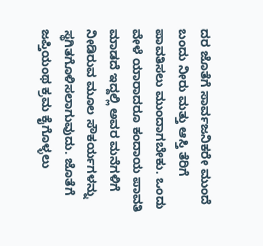ದರ ಜೊತೆಗೆ ಸಾರ್ವಜನಿಕರೇ ಮುಂದೆ ಬಂದು ನೀರು ಮತ್ತು ಆಸ್ತಿ ತೆರಿಗೆ ಪಾವತಿಸಲು ಮುಂದಾಗಬೇಕು. ಒಂದು ವೇಳೆ ಯಾರಾದರೂ ಕಂದಾಯ ಪಾವತಿ ಮಾಡದೆ ಇದ್ದಲ್ಲಿ ಅವರ ಮನೆಗಳಿಗೆ ನೀಡಿರುವ ಮೂಲ ಸೌಕರ್ಯಗಳನ್ನು ಸ್ಥಗಿತಗೊಳಿಸಲಾಗುವುದು. ಜೊತೆಗೆ ಜಪ್ತಿಯಂಥ ಕ್ರಮ ಕೈಗೊಳ್ಳಲು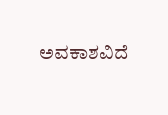ಅವಕಾಶವಿದೆ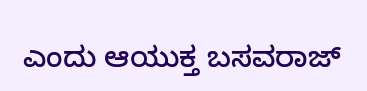ಎಂದು ಆಯುಕ್ತ ಬಸವರಾಜ್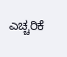ಎಚ್ಚರಿಕೆ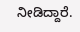ನೀಡಿದ್ದಾರೆ.